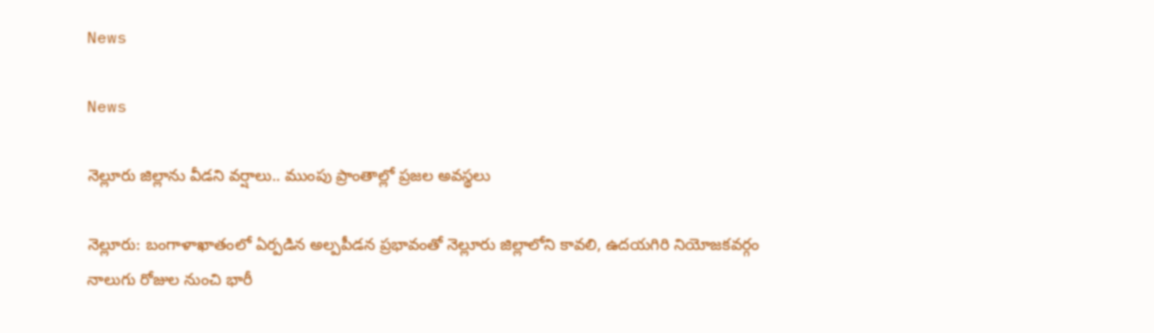News

News

నెల్లూరు జిల్లాను వీడని వర్షాలు.. ముంపు ప్రాంతాల్లో ప్రజల అవస్థలు

నెల్లూరు: బంగాళాఖాతంలో ఏర్పడిన అల్పపీడన ప్రభావంతో నెల్లూరు జిల్లాలోని కావలి, ఉదయగిరి నియోజకవర్గం నాలుగు రోజుల నుంచి భారీ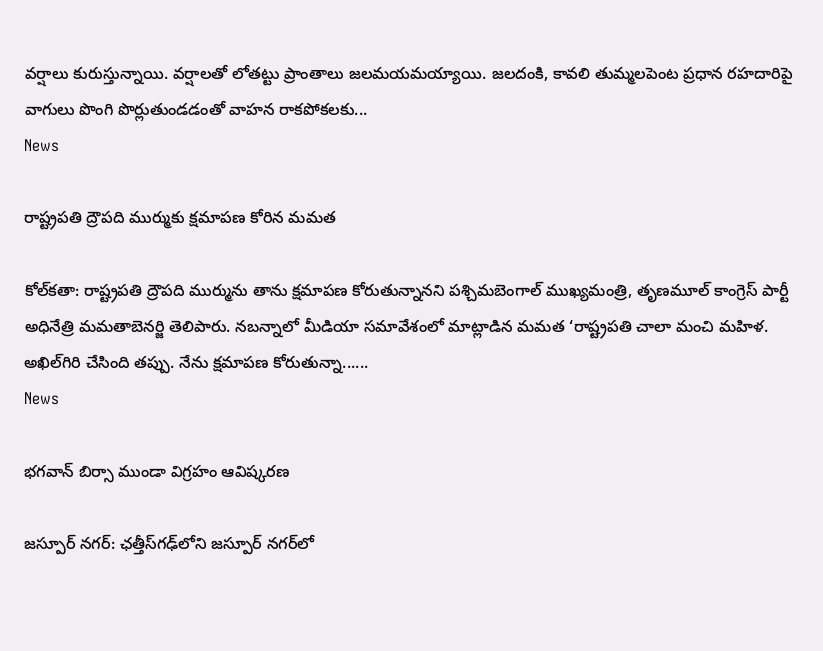వర్షాలు కురుస్తున్నాయి. వర్షాలతో లోతట్టు ప్రాంతాలు జలమయమయ్యాయి. జలదంకి, కావలి తుమ్మలపెంట ప్రధాన రహదారిపై వాగులు పొంగి పొర్లుతుండడంతో వాహన రాకపోకలకు...
News

రాష్ట్రపతి ద్రౌపది ముర్ముకు క్షమాపణ కోరిన మమత

కోల్‌కతా: రాష్ట్రపతి ద్రౌపది ముర్మును తాను క్షమాపణ కోరుతున్నానని పశ్చిమబెంగాల్‌ ముఖ్యమంత్రి, తృణమూల్ కాంగ్రెస్‌ పార్టీ అధినేత్రి మమతాబెనర్జి తెలిపారు. నబన్నాలో మీడియా సమావేశంలో మాట్లాడిన మమత ‘రాష్ట్రపతి చాలా మంచి మహిళ. అఖిల్‌గిరి చేసింది తప్పు. నేను క్షమాపణ కోరుతున్నా......
News

భగవాన్‌ బిర్సా ముండా విగ్రహం ఆవిష్కరణ

జస్పూర్‌ నగర్‌: ఛత్తీస్‌గఢ్‌లోని జస్పూర్‌ నగర్‌లో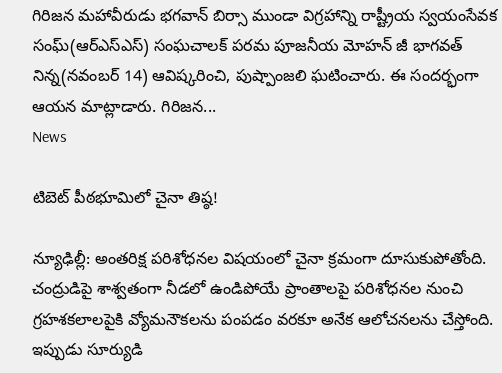గిరిజన మహావీరుడు భగవాన్‌ బిర్సా ముండా విగ్రహాన్ని రాష్ట్రీయ స్వయంసేవక సంఘ్‌(ఆర్‌ఎస్‌ఎస్‌) సంఘచాలక్‌ పరమ పూజనీయ మోహన్‌ జీ భాగవత్‌ నిన్న(నవంబర్‌ 14) ఆవిష్కరించి, పుష్పాంజలి ఘటించారు. ఈ సందర్భంగా ఆయన మాట్లాడారు. గిరిజన...
News

టిబెట్‌ పీఠభూమిలో చైనా తిష్ఠ!

న్యూఢిల్లీ: అంతరిక్ష పరిశోధనల విషయంలో చైనా క్రమంగా దూసుకుపోతోంది. చంద్రుడిపై శాశ్వతంగా నీడలో ఉండిపోయే ప్రాంతాలపై పరిశోధనల నుంచి గ్రహశకలాలపైకి వ్యోమనౌకలను పంపడం వరకూ అనేక ఆలోచనలను చేస్తోంది. ఇప్పుడు సూర్యుడి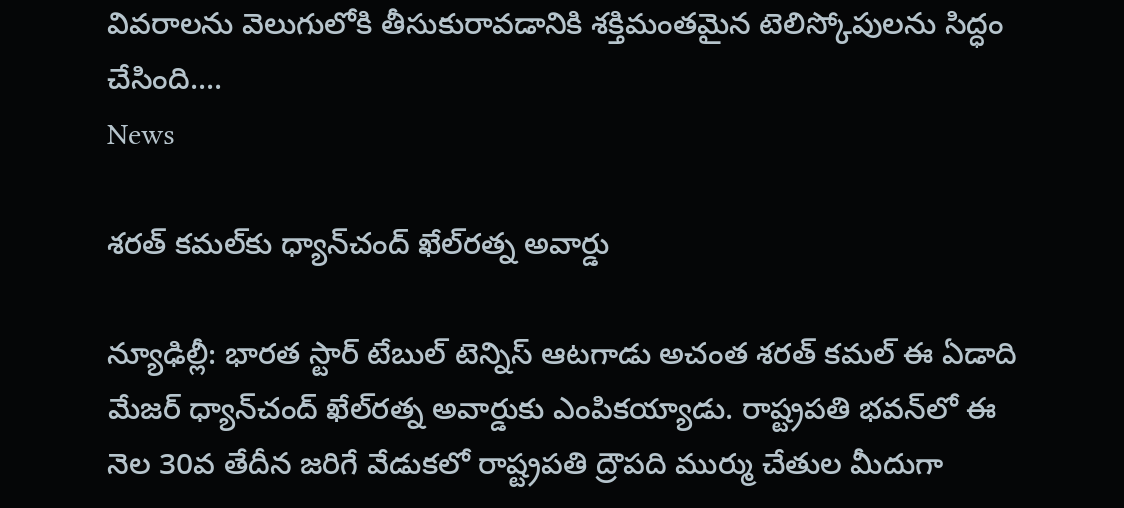వివరాలను వెలుగులోకి తీసుకురావడానికి శక్తిమంతమైన టెలిస్కోపులను సిద్ధం చేసింది....
News

శ‌ర‌త్ క‌మ‌ల్‌కు ధ్యాన్‌చంద్ ఖేల్‌ర‌త్న అవార్డు

న్యూఢిల్లీ: భార‌త స్టార్ టేబుల్ టెన్నిస్ ఆట‌గాడు అచంత శ‌ర‌త్ క‌మ‌ల్ ఈ ఏడాది మేజ‌ర్ ధ్యాన్‌చంద్ ఖేల్‌ర‌త్న అవార్డుకు ఎంపిక‌య్యాడు. రాష్ట్ర‌ప‌తి భ‌వ‌న్‌లో ఈ నెల 30వ తేదీన జ‌రిగే వేడుక‌లో రాష్ట్రప‌తి ద్రౌప‌ది ముర్ము చేతుల మీదుగా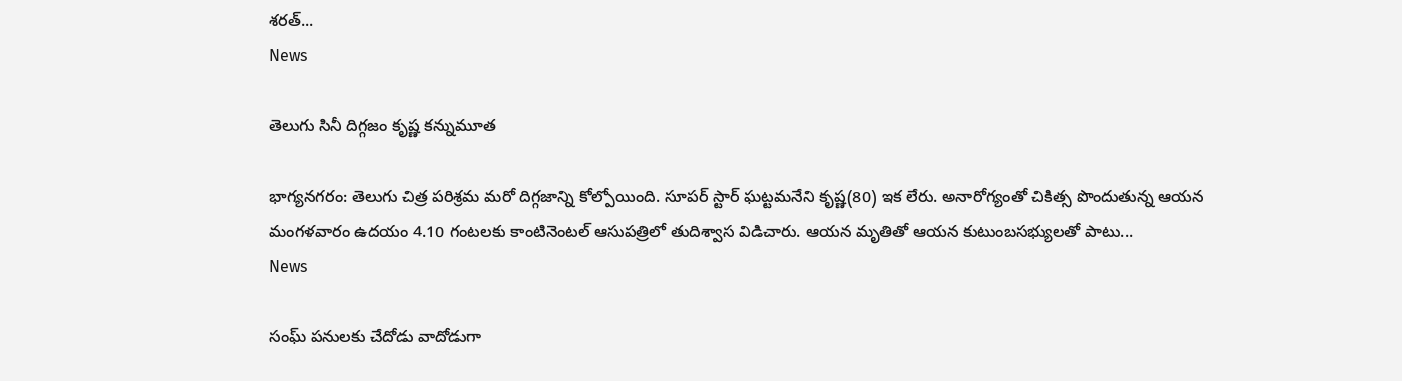శ‌ర‌త్...
News

తెలుగు సినీ దిగ్గజం కృష్ణ కన్నుమూత

భాగ్యనగరం: తెలుగు చిత్ర పరిశ్రమ మరో దిగ్గజాన్ని కోల్పోయింది. సూపర్‌ స్టార్‌ ఘట్టమనేని కృష్ణ(80) ఇక లేరు. అనారోగ్యంతో చికిత్స పొందుతున్న ఆయన మంగళవారం ఉదయం 4.10 గంటలకు కాంటినెంటల్‌ ఆసుపత్రిలో తుదిశ్వాస విడిచారు. ఆయన మృతితో ఆయన కుటుంబసభ్యులతో పాటు...
News

సంఘ్‌ పనులకు చేదోడు వాదోడుగా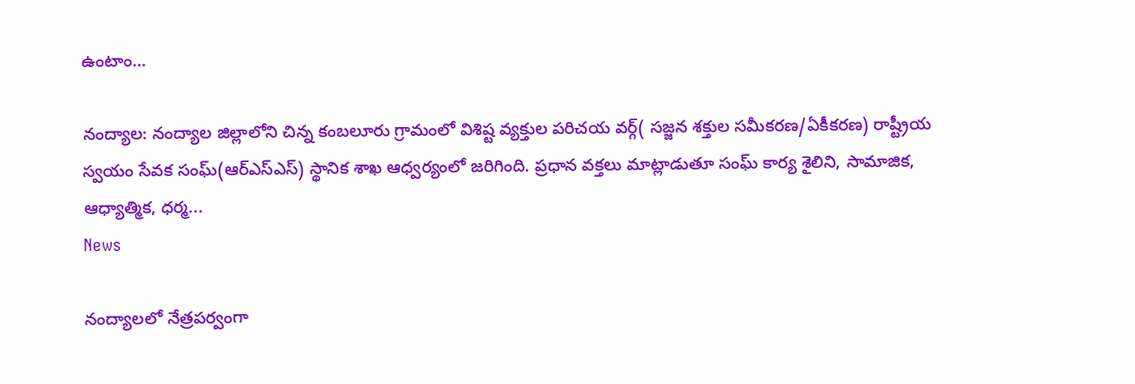ఉంటాం…

నంద్యాల: నంద్యాల జిల్లాలోని చిన్న కంబలూరు గ్రామంలో విశిష్ట వ్యక్తుల పరిచయ వర్గ్‌( సజ్జన శక్తుల సమీకరణ/ఏకీకరణ) రాష్ట్రీయ స్వయం సేవక సంఘ్‌(ఆర్‌ఎస్‌ఎస్‌) స్థానిక శాఖ ఆధ్వర్యంలో జరిగింది. ప్రధాన వక్తలు మాట్లాడుతూ సంఘ్‌ కార్య శైలిని, సామాజిక, ఆధ్యాత్మిక, ధర్మ...
News

నంద్యాలలో నేత్రపర్వంగా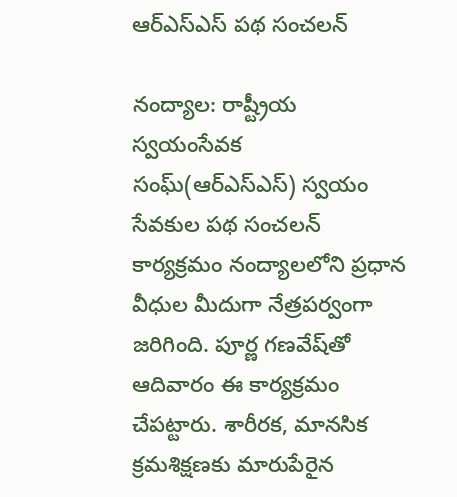ఆర్‌ఎస్‌ఎస్‌ పథ సంచలన్

నంద్యాల: రాష్ట్రీయ స్వయంసేవక సంఘ్‌(ఆర్‌ఎస్‌ఎస్‌) స్వయం సేవకుల పథ సంచలన్ కార్యక్రమం నంద్యాలలోని ప్రధాన వీధుల మీదుగా నేత్రపర్వంగా జరిగింది. పూర్ణ గణవేష్‌తో ఆదివారం ఈ కార్యక్రమం చేపట్టారు. శారీరక, మానసిక క్రమశిక్షణకు మారుపేరైన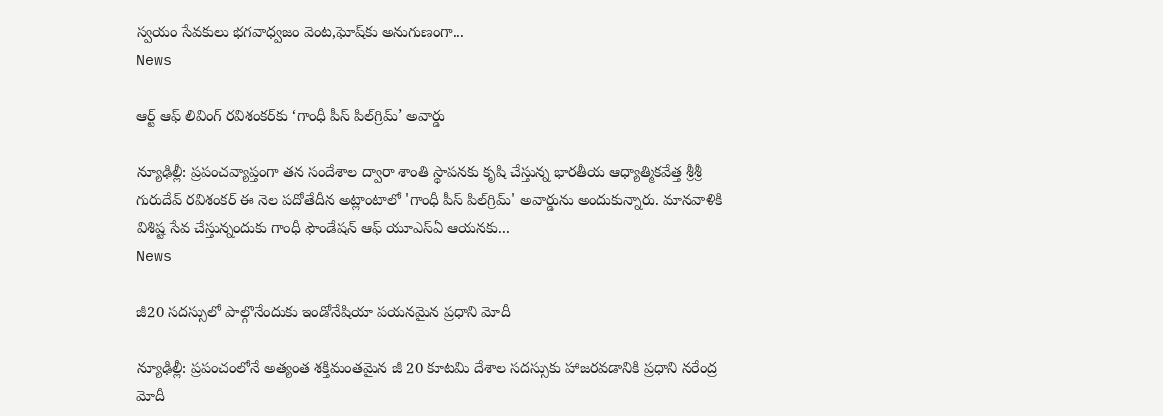స్వయం సేవకులు భగవాధ్వజం వెంట,ఘోష్‌కు అనుగుణంగా...
News

ఆర్ట్ ఆఫ్ లివింగ్ రవిశంకర్‌కు ‘గాంధీ పీస్‌ పిల్‌గ్రిమ్‌’ అవార్డు

న్యూఢిల్లీ: ప్రపంచవ్యాప్తంగా తన సందేశాల ద్వారా శాంతి స్థాపనకు కృషి చేస్తున్న భారతీయ ఆధ్యాత్మికవేత్త శ్రీశ్రీ గురుదేవ్ రవిశంకర్‌ ఈ నెల పదోతేదీన అట్లాంటాలో 'గాంధీ పీస్‌ పిల్‌గ్రిమ్‌' అవార్డును అందుకున్నారు. మానవాళికి విశిష్ట సేవ చేస్తున్నందుకు గాంధీ ఫౌండేషన్‌ ఆఫ్‌ యూఎస్‌ఏ ఆయనకు...
News

జీ20 సదస్సులో పాల్గొనేందుకు ఇండోనేషియా పయనమైన ప్రధాని మోదీ

న్యూఢిల్లీ: ప్రపంచంలోనే అత్యంత శక్తిమంతమైన జీ 20 కూటమి దేశాల సదస్సుకు హాజరవడానికి ప్రధాని నరేంద్ర మోదీ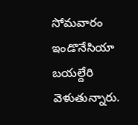సోమవారం ఇండొనేసియా బయల్దేరి వెళుతున్నారు.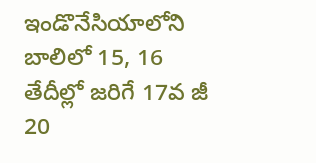ఇండొనేసియాలోని బాలిలో 15, 16 తేదీల్లో జరిగే 17వ జీ 20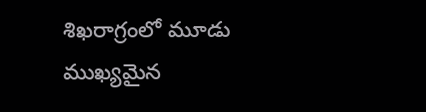శిఖరాగ్రంలో మూడు ముఖ్యమైన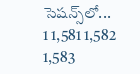సెషన్స్‌లో...
1 1,581 1,582 1,583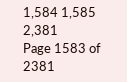1,584 1,585 2,381
Page 1583 of 2381